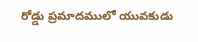రోడ్డు ప్రమాదములో యువకుడు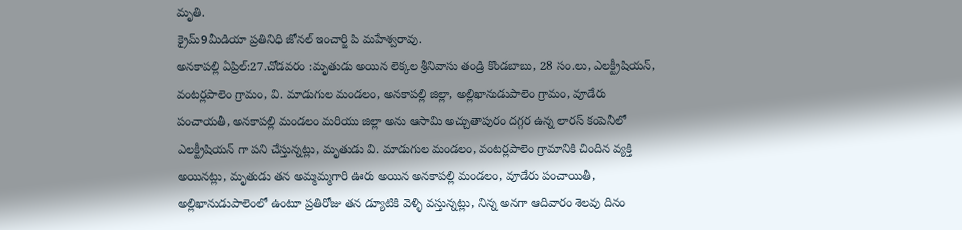మృతి.
క్రైమ్9మీడియా ప్రతినిధి జోనల్ ఇంచార్జి పి మహేశ్వరావు.
అనకాపల్లి ఏప్రిల్:27.చోడవరం :మృతుడు అయిన లెక్కల శ్రీనివాసు తండ్రి కొండబాబు, 28 సం.లు, ఎలక్ట్రీషియన్, వంటర్లపాలెం గ్రామం, వి. మాడుగుల మండలం, అనకాపల్లి జిల్లా, అల్లిఖానుడుపాలెం గ్రామం, వూడేరు పంచాయతీ, అనకాపల్లి మండలం మరియు జిల్లా అను ఆసామి అచ్చుతాపురం దగ్గర ఉన్న లారస్ కంపెనీలో ఎలక్ట్రీషియన్ గా పని చేస్తున్నట్లు, మృతుడు వి. మాడుగుల మండలం, వంటర్లపాలెం గ్రామానికి చిందిన వ్యక్తి అయినట్లు, మృతుడు తన అమ్మమ్మగారి ఊరు అయిన అనకాపల్లి మండలం, వూడేరు పంచాయితీ, అల్లిఖానుడుపాలెంలో ఉంటూ ప్రతిరోజు తన డ్యూటికి వెళ్ళి వస్తున్నట్లు, నిన్న అనగా ఆదివారం శెలవు దినం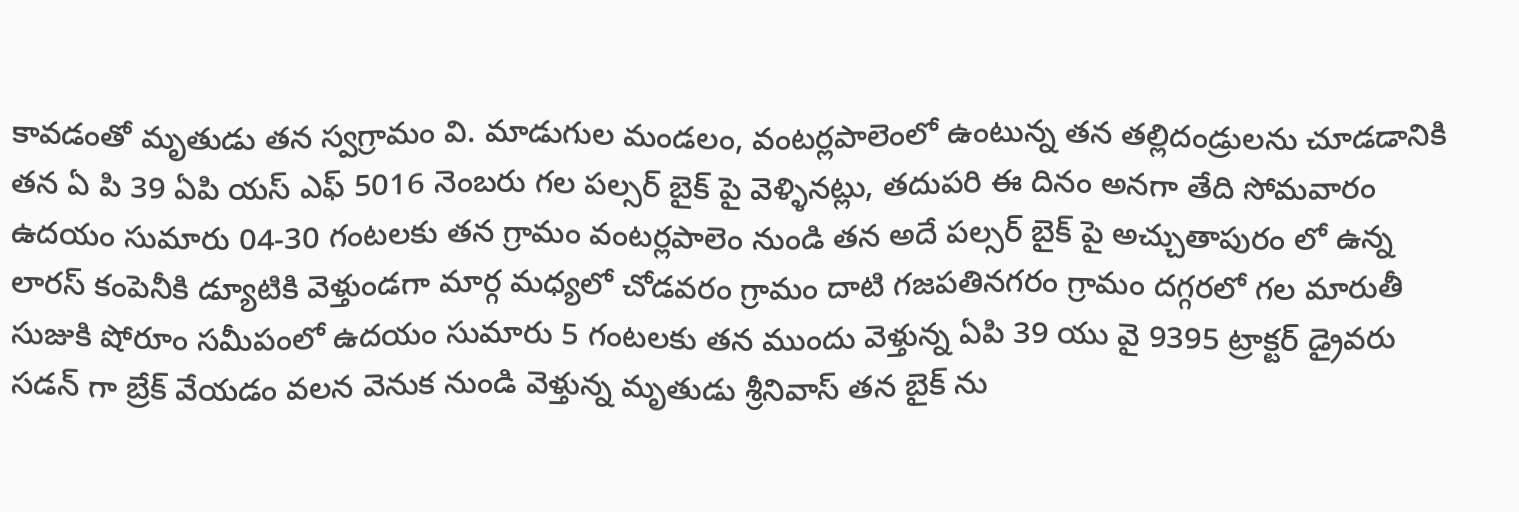కావడంతో మృతుడు తన స్వగ్రామం వి. మాడుగుల మండలం, వంటర్లపాలెంలో ఉంటున్న తన తల్లిదండ్రులను చూడడానికి తన ఏ పి 39 ఏపి యస్ ఎఫ్ 5016 నెంబరు గల పల్సర్ బైక్ పై వెళ్ళినట్లు, తదుపరి ఈ దినం అనగా తేది సోమవారం ఉదయం సుమారు 04-30 గంటలకు తన గ్రామం వంటర్లపాలెం నుండి తన అదే పల్సర్ బైక్ పై అచ్చుతాపురం లో ఉన్న లారస్ కంపెనీకి డ్యూటికి వెళ్తుండగా మార్గ మధ్యలో చోడవరం గ్రామం దాటి గజపతినగరం గ్రామం దగ్గరలో గల మారుతీ సుజుకి షోరూం సమీపంలో ఉదయం సుమారు 5 గంటలకు తన ముందు వెళ్తున్న ఏపి 39 యు వై 9395 ట్రాక్టర్ డ్రైవరు సడన్ గా బ్రేక్ వేయడం వలన వెనుక నుండి వెళ్తున్న మృతుడు శ్రీనివాస్ తన బైక్ ను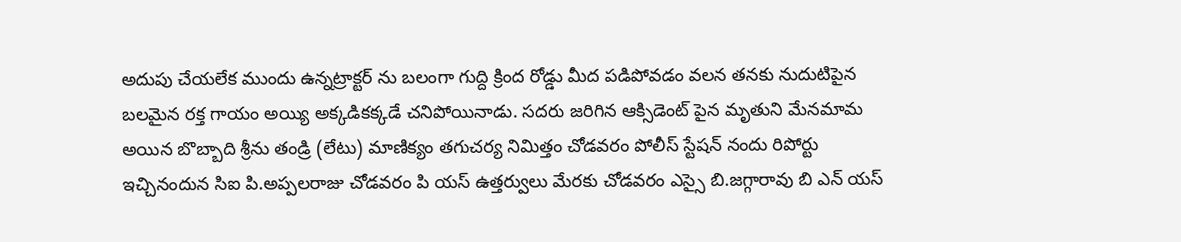అదుపు చేయలేక ముందు ఉన్నట్రాక్టర్ ను బలంగా గుద్ది క్రింద రోడ్డు మీద పడిపోవడం వలన తనకు నుదుటిపైన బలమైన రక్త గాయం అయ్యి అక్కడికక్కడే చనిపోయినాడు. సదరు జరిగిన ఆక్సిడెంట్ పైన మృతుని మేనమామ అయిన బొబ్బాది శ్రీను తండ్రి (లేటు) మాణిక్యం తగుచర్య నిమిత్తం చోడవరం పోలీస్ స్టేషన్ నందు రిపోర్టు ఇచ్చినందున సిఐ పి.అప్పలరాజు చోడవరం పి యస్ ఉత్తర్వులు మేరకు చోడవరం ఎస్సై బి.జగ్గారావు బి ఎన్ యస్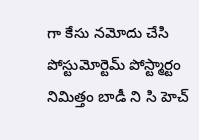గా కేసు నమోదు చేసి పోస్టుమోర్టెమ్ పోస్ట్మార్టం నిమిత్తం బాడీ ని సి హెచ్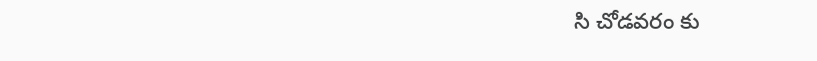సి చోడవరం కు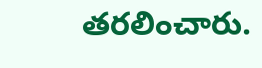తరలించారు.